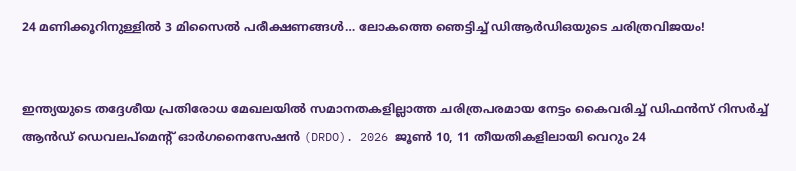24 മണിക്കൂറിനുള്ളിൽ 3 മിസൈൽ പരീക്ഷണങ്ങൾ… ലോകത്തെ ഞെട്ടിച്ച് ഡിആർഡിഒയുടെ ചരിത്രവിജയം!


ഇന്ത്യയുടെ തദ്ദേശീയ പ്രതിരോധ മേഖലയിൽ സമാനതകളില്ലാത്ത ചരിത്രപരമായ നേട്ടം കൈവരിച്ച് ഡിഫൻസ് റിസർച്ച് ആൻഡ് ഡെവലപ്‌മെന്റ് ഓർഗനൈസേഷൻ (DRDO). 2026 ജൂൺ 10, 11 തീയതികളിലായി വെറും 24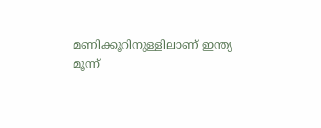മണിക്കൂറിനുള്ളിലാണ് ഇന്ത്യ മൂന്ന്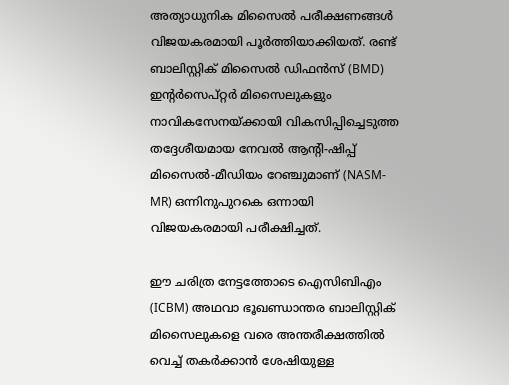അത്യാധുനിക മിസൈൽ പരീക്ഷണങ്ങൾ വിജയകരമായി പൂർത്തിയാക്കിയത്. രണ്ട് ബാലിസ്റ്റിക് മിസൈൽ ഡിഫൻസ് (BMD) ഇന്റർസെപ്റ്റർ മിസൈലുകളും നാവികസേനയ്ക്കായി വികസിപ്പിച്ചെടുത്ത തദ്ദേശീയമായ നേവൽ ആന്റി-ഷിപ്പ് മിസൈൽ-മീഡിയം റേഞ്ചുമാണ് (NASM-MR) ഒന്നിനുപുറകെ ഒന്നായി വിജയകരമായി പരീക്ഷിച്ചത്.

ഈ ചരിത്ര നേട്ടത്തോടെ ഐസിബിഎം (ICBM) അഥവാ ഭൂഖണ്ഡാന്തര ബാലിസ്റ്റിക് മിസൈലുകളെ വരെ അന്തരീക്ഷത്തിൽ വെച്ച് തകർക്കാൻ ശേഷിയുള്ള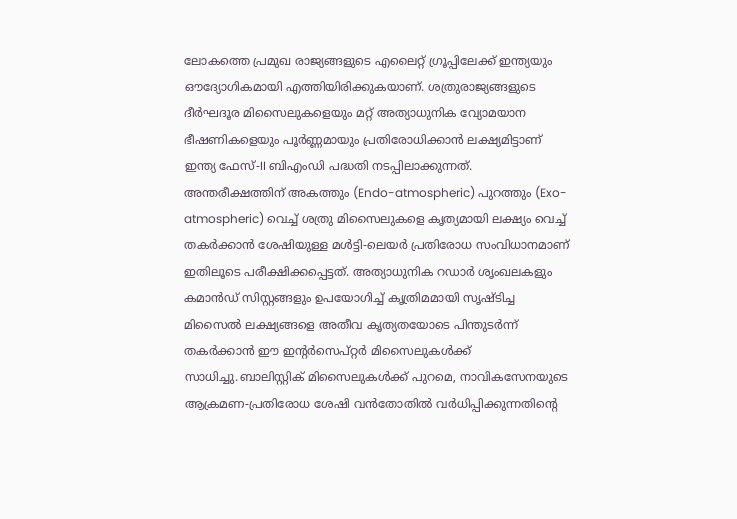ലോകത്തെ പ്രമുഖ രാജ്യങ്ങളുടെ എലൈറ്റ് ഗ്രൂപ്പിലേക്ക് ഇന്ത്യയും ഔദ്യോഗികമായി എത്തിയിരിക്കുകയാണ്. ശത്രുരാജ്യങ്ങളുടെ ദീർഘദൂര മിസൈലുകളെയും മറ്റ് അത്യാധുനിക വ്യോമയാന ഭീഷണികളെയും പൂർണ്ണമായും പ്രതിരോധിക്കാൻ ലക്ഷ്യമിട്ടാണ് ഇന്ത്യ ഫേസ്-II ബിഎംഡി പദ്ധതി നടപ്പിലാക്കുന്നത്. അന്തരീക്ഷത്തിന് അകത്തും (Endo-atmospheric) പുറത്തും (Exo-atmospheric) വെച്ച് ശത്രു മിസൈലുകളെ കൃത്യമായി ലക്ഷ്യം വെച്ച് തകർക്കാൻ ശേഷിയുള്ള മൾട്ടി-ലെയർ പ്രതിരോധ സംവിധാനമാണ് ഇതിലൂടെ പരീക്ഷിക്കപ്പെട്ടത്. അത്യാധുനിക റഡാർ ശൃംഖലകളും കമാൻഡ് സിസ്റ്റങ്ങളും ഉപയോഗിച്ച് കൃത്രിമമായി സൃഷ്ടിച്ച മിസൈൽ ലക്ഷ്യങ്ങളെ അതീവ കൃത്യതയോടെ പിന്തുടർന്ന് തകർക്കാൻ ഈ ഇന്റർസെപ്റ്റർ മിസൈലുകൾക്ക് സാധിച്ചു.ബാലിസ്റ്റിക് മിസൈലുകൾക്ക് പുറമെ, നാവികസേനയുടെ ആക്രമണ-പ്രതിരോധ ശേഷി വൻതോതിൽ വർധിപ്പിക്കുന്നതിന്റെ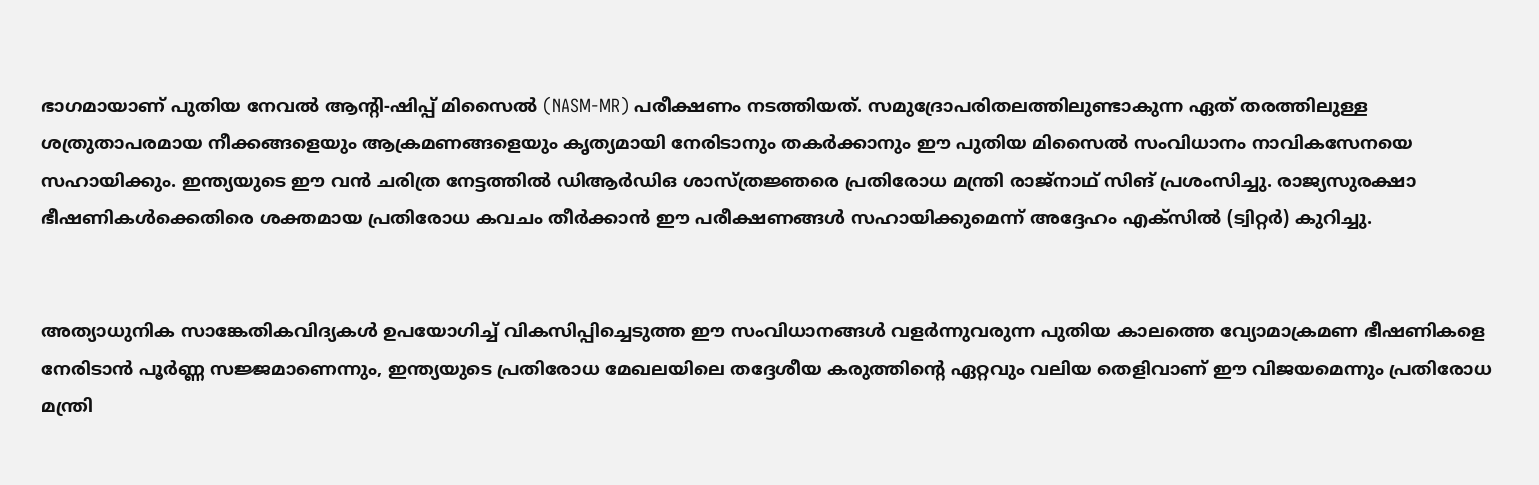ഭാഗമായാണ് പുതിയ നേവൽ ആന്റി-ഷിപ്പ് മിസൈൽ (NASM-MR) പരീക്ഷണം നടത്തിയത്. സമുദ്രോപരിതലത്തിലുണ്ടാകുന്ന ഏത് തരത്തിലുള്ള ശത്രുതാപരമായ നീക്കങ്ങളെയും ആക്രമണങ്ങളെയും കൃത്യമായി നേരിടാനും തകർക്കാനും ഈ പുതിയ മിസൈൽ സംവിധാനം നാവികസേനയെ സഹായിക്കും. ഇന്ത്യയുടെ ഈ വൻ ചരിത്ര നേട്ടത്തിൽ ഡിആർഡിഒ ശാസ്ത്രജ്ഞരെ പ്രതിരോധ മന്ത്രി രാജ്നാഥ് സിങ് പ്രശംസിച്ചു. രാജ്യസുരക്ഷാ ഭീഷണികൾക്കെതിരെ ശക്തമായ പ്രതിരോധ കവചം തീർക്കാൻ ഈ പരീക്ഷണങ്ങൾ സഹായിക്കുമെന്ന് അദ്ദേഹം എക്സിൽ (ട്വിറ്റർ) കുറിച്ചു.


അത്യാധുനിക സാങ്കേതികവിദ്യകൾ ഉപയോഗിച്ച് വികസിപ്പിച്ചെടുത്ത ഈ സംവിധാനങ്ങൾ വളർന്നുവരുന്ന പുതിയ കാലത്തെ വ്യോമാക്രമണ ഭീഷണികളെ നേരിടാൻ പൂർണ്ണ സജ്ജമാണെന്നും, ഇന്ത്യയുടെ പ്രതിരോധ മേഖലയിലെ തദ്ദേശീയ കരുത്തിന്റെ ഏറ്റവും വലിയ തെളിവാണ് ഈ വിജയമെന്നും പ്രതിരോധ മന്ത്രി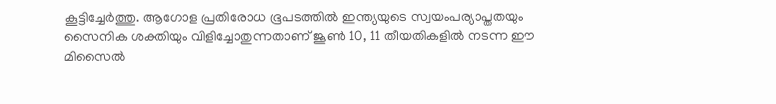കൂട്ടിച്ചേർത്തു. ആഗോള പ്രതിരോധ ഭൂപടത്തിൽ ഇന്ത്യയുടെ സ്വയംപര്യാപ്തതയും സൈനിക ശക്തിയും വിളിച്ചോതുന്നതാണ് ജൂൺ 10, 11 തീയതികളിൽ നടന്ന ഈ മിസൈൽ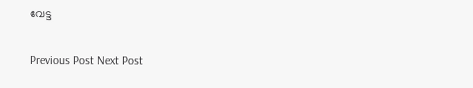വേട്ട

Previous Post Next Post